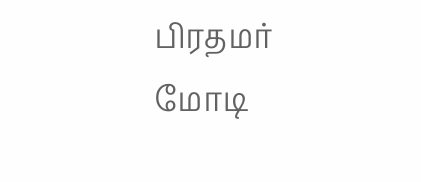பிரதமர் மோடி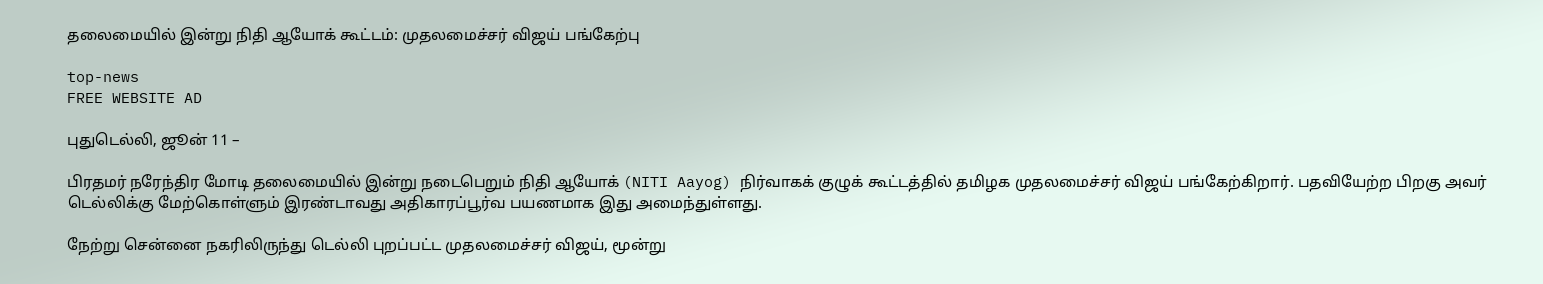தலைமையில் இன்று நிதி ஆயோக் கூட்டம்: முதலமைச்சர் விஜய் பங்கேற்பு

top-news
FREE WEBSITE AD

புதுடெல்லி, ஜூன் 11 –

பிரதமர் நரேந்திர மோடி தலைமையில் இன்று நடைபெறும் நிதி ஆயோக் (NITI Aayog) நிர்வாகக் குழுக் கூட்டத்தில் தமிழக முதலமைச்சர் விஜய் பங்கேற்கிறார். பதவியேற்ற பிறகு அவர் டெல்லிக்கு மேற்கொள்ளும் இரண்டாவது அதிகாரப்பூர்வ பயணமாக இது அமைந்துள்ளது.

நேற்று சென்னை நகரிலிருந்து டெல்லி புறப்பட்ட முதலமைச்சர் விஜய், மூன்று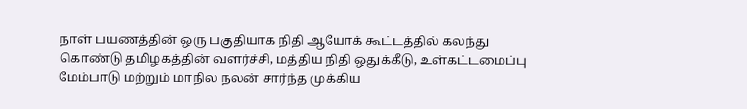நாள் பயணத்தின் ஒரு பகுதியாக நிதி ஆயோக் கூட்டத்தில் கலந்து கொண்டு தமிழகத்தின் வளர்ச்சி, மத்திய நிதி ஒதுக்கீடு, உள்கட்டமைப்பு மேம்பாடு மற்றும் மாநில நலன் சார்ந்த முக்கிய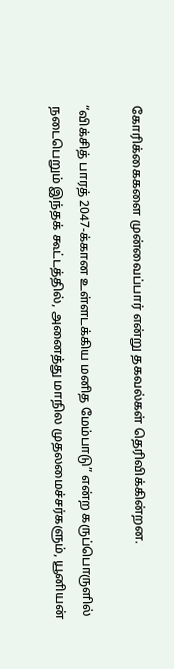கோரிக்கைகளை முன்வைப்பார் என்று தகவல்கள் தெரிவிக்கின்றன.

“விக்சித் பாரத் 2047-க்கான உள்ளடக்கிய மனித மேம்பாடு” என்ற கருப்பொருளில் நடைபெறும் இந்தக் கூட்டத்தில், அனைத்து மாநில முதலமைச்சர்களும், யூனியன்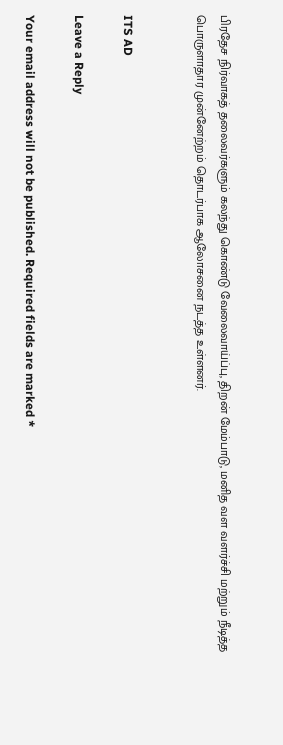பிரதேச நிர்வாகத் தலைவர்களும் கலந்து கொண்டு வேலைவாய்ப்பு, திறன் மேம்பாடு, மனித வள வளர்ச்சி மற்றும் நீடித்த பொருளாதார முன்னேற்றம் தொடர்பாக ஆலோசனை நடத்த உள்ளனர்.


ITS AD

Leave a Reply

Your email address will not be published. Required fields are marked *